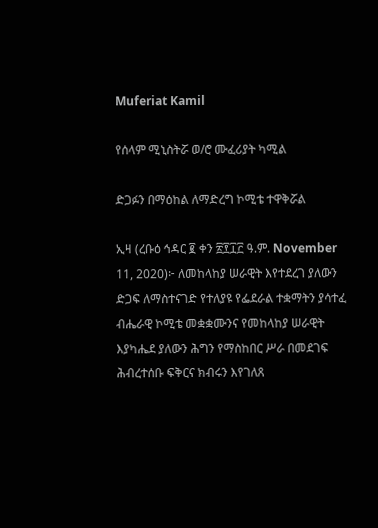Muferiat Kamil

የሰላም ሚኒስትሯ ወ/ሮ ሙፈሪያት ካሚል

ድጋፉን በማዕከል ለማድረግ ኮሚቴ ተዋቅሯል

ኢዛ (ረቡዕ ኅዳር ፪ ቀን ፳፻፲፫ ዓ.ም. November 11, 2020)፦ ለመከላከያ ሠራዊት እየተደረገ ያለውን ድጋፍ ለማስተናገድ የተለያዩ የፌደራል ተቋማትን ያሳተፈ ብሔራዊ ኮሚቴ መቋቋሙንና የመከላከያ ሠራዊት እያካሔደ ያለውን ሕግን የማስከበር ሥራ በመደገፍ ሕብረተሰቡ ፍቅርና ክብሩን እየገለጸ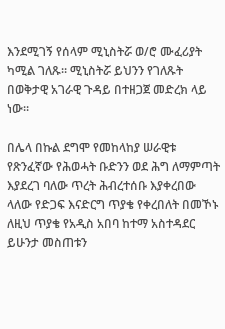እንደሚገኝ የሰላም ሚኒስትሯ ወ/ሮ ሙፈሪያት ካሚል ገለጹ። ሚኒስትሯ ይህንን የገለጹት በወቅታዊ አገራዊ ጉዳይ በተዘጋጀ መድረክ ላይ ነው።

በሌላ በኩል ደግሞ የመከላከያ ሠራዊቱ የጽንፈኛው የሕወሓት ቡድንን ወደ ሕግ ለማምጣት እያደረገ ባለው ጥረት ሕብረተሰቡ እያቀረበው ላለው የድጋፍ እናድርግ ጥያቄ የቀረበለት በመኾኑ ለዚህ ጥያቄ የአዲስ አበባ ከተማ አስተዳደር ይሁንታ መስጠቱን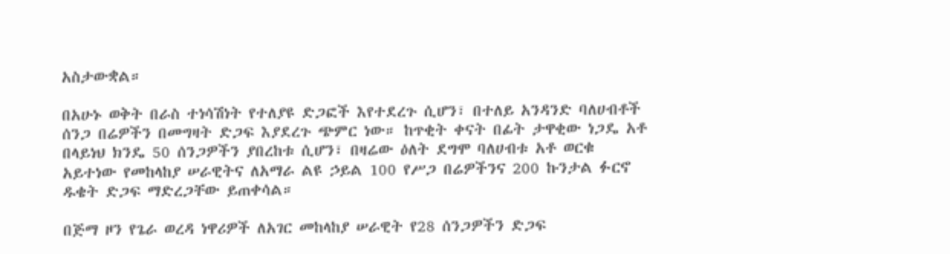አስታውቋል።

በአሁኑ ወቅት በራስ ተነሳሽነት የተለያዩ ድጋፎች እየተደረጉ ሲሆን፣ በተለይ አንዳንድ ባለሀብቶች ሰንጋ በሬዎችን በመግዛት ድጋፍ እያደረጉ ጭምር ነው። ከጥቂት ቀናት በፊት ታዋቂው ነጋዴ አቶ በላይነህ ክንዴ 50 ሰንጋዎችን ያበረከቱ ሲሆን፣ በዛሬው ዕለት ደግሞ ባለሀብቱ አቶ ወርቁ አይተነው የመከላከያ ሠራዊትና ለአማራ ልዩ ኃይል 100 የሥጋ በሬዎችንና 200 ኩንታል ፉርኖ ዱቄት ድጋፍ ማድረጋቸው ይጠቀሳል።

በጅማ ዞን የጌራ ወረዳ ነዋሪዎች ለአገር መከላከያ ሠራዊት የ28 ሰንጋዎችን ድጋፍ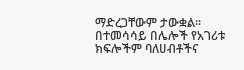ማድረጋቸውም ታውቋል። በተመሳሳይ በሌሎች የአገሪቱ ክፍሎችም ባለሀብቶችና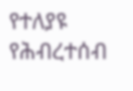የተለያዩ የሕብረተሰብ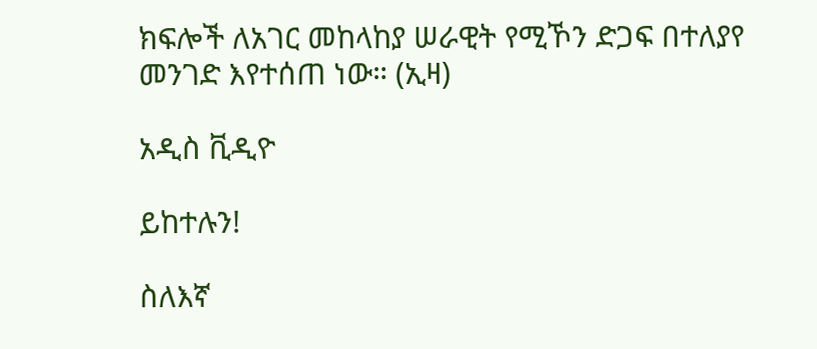ክፍሎች ለአገር መከላከያ ሠራዊት የሚኾን ድጋፍ በተለያየ መንገድ እየተሰጠ ነው። (ኢዛ)

አዲስ ቪዲዮ

ይከተሉን!

ስለእኛ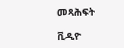መጻሕፍት

ቪዲዮ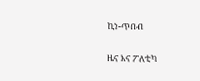ኪነ-ጥበብ

ዜና እና ፖለቲካ